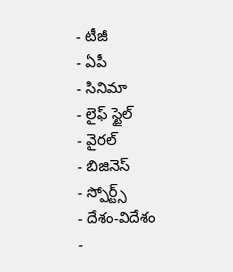- టీజీ
- ఏపీ
- సినిమా
- లైఫ్ స్టైల్
- వైరల్
- బిజినెస్
- స్పోర్ట్స్
- దేశం-విదేశం
-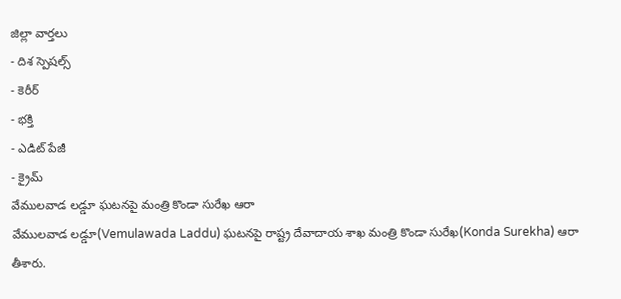జిల్లా వార్తలు
- దిశ స్పెషల్స్
- కెరీర్
- భక్తి
- ఎడిట్ పేజీ
- క్రైమ్
వేములవాడ లడ్డూ ఘటనపై మంత్రి కొండా సురేఖ ఆరా
వేములవాడ లడ్డూ(Vemulawada Laddu) ఘటనపై రాష్ట్ర దేవాదాయ శాఖ మంత్రి కొండా సురేఖ(Konda Surekha) ఆరా తీశారు.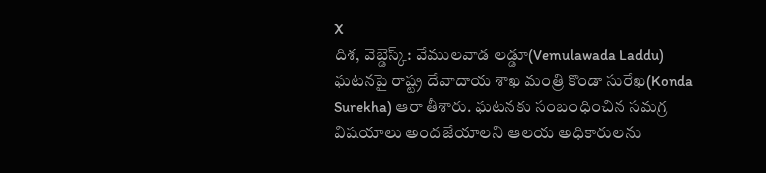X
దిశ, వెబ్డెస్క్: వేములవాడ లడ్డూ(Vemulawada Laddu) ఘటనపై రాష్ట్ర దేవాదాయ శాఖ మంత్రి కొండా సురేఖ(Konda Surekha) ఆరా తీశారు. ఘటనకు సంబంధించిన సమగ్ర విషయాలు అందజేయాలని ఆలయ అధికారులను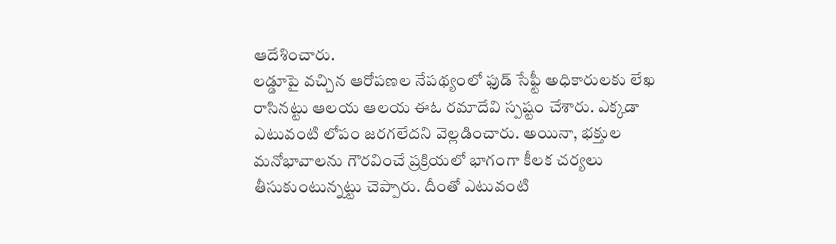ఆదేశించారు.
లడ్డూపై వచ్చిన ఆరోపణల నేపథ్యంలో ఫుడ్ సేఫ్టీ అధికారులకు లేఖ రాసినట్టు ఆలయ ఆలయ ఈఓ రమాదేవి స్పష్టం చేశారు. ఎక్కడా ఎటువంటి లోపం జరగలేదని వెల్లడించారు. అయినా, భక్తుల మనోభావాలను గౌరవించే ప్రక్రియలో భాగంగా కీలక చర్యలు తీసుకుంటున్నట్టు చెప్పారు. దీంతో ఎటువంటి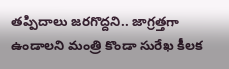తప్పిదాలు జరగొద్దని.. జాగ్రత్తగా ఉండాలని మంత్రి కొండా సురేఖ కీలక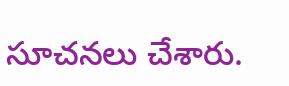సూచనలు చేశారు.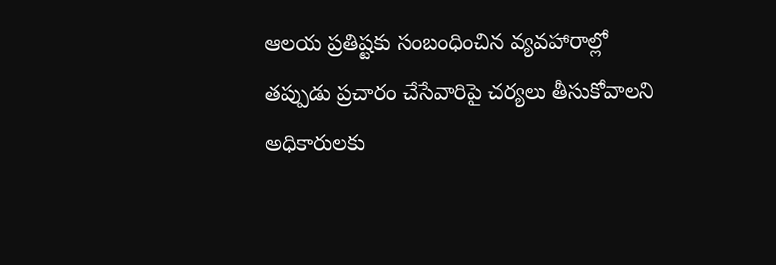ఆలయ ప్రతిష్టకు సంబంధించిన వ్యవహారాల్లో తప్పుడు ప్రచారం చేసేవారిపై చర్యలు తీసుకోవాలని అధికారులకు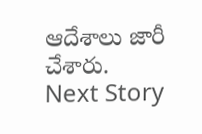ఆదేశాలు జారీ చేశారు.
Next Story